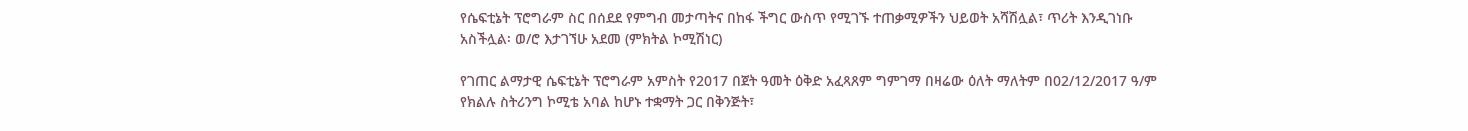የሴፍቲኔት ፕሮግራም ስር በሰደደ የምግብ መታጣትና በከፋ ችግር ውስጥ የሚገኙ ተጠቃሚዎችን ህይወት አሻሽሏል፣ ጥሪት እንዲገነቡ አስችሏል፡ ወ/ሮ እታገኘሁ አደመ (ምክትል ኮሚሽነር)

የገጠር ልማታዊ ሴፍቲኔት ፕሮግራም አምስት የ2017 በጀት ዓመት ዕቅድ አፈጻጸም ግምገማ በዛሬው ዕለት ማለትም በ02/12/2017 ዓ/ም የክልሉ ስትሪንግ ኮሚቴ አባል ከሆኑ ተቋማት ጋር በቅንጅት፣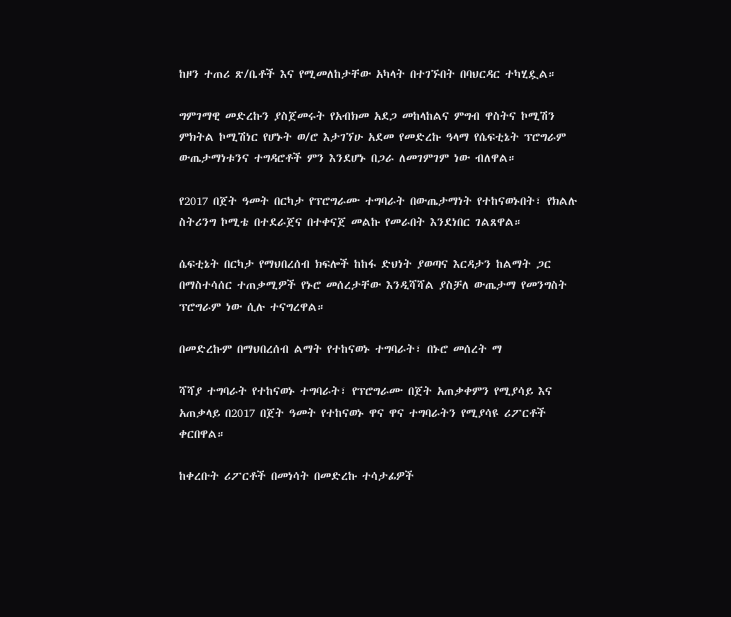ከዞን ተጠሪ ጽ/ቤቶች እና የሚመለከታቸው አካላት በተገኙበት በባህርዳር ተካሂዷል።

ግምገማዊ መድረኩን ያስጀመሩት የአብክመ አደጋ መከላከልና ምግብ ዋስትና ኮሚሽን ምክትል ኮሚሽነር የሆኑት ወ/ሮ እታገኘሁ አደመ የመድረኩ ዓላማ የሴፍቲኔት ፕሮግራም ውጤታማነቱንና ተግዳሮቶች ምን እንደሆኑ በጋራ ለመገምገም ነው ብለዋል።

የ2017 በጀት ዓመት በርካታ የፕሮግራሙ ተግባራት በውጤታማነት የተከናወኑበት፣ የክልሉ ስትሪንግ ኮሚቴ በተደራጀና በተቀናጀ መልኩ የመራበት እንደነበር ገልጸዋል።

ሴፍቲኔት በርካታ የማህበረሰብ ክፍሎች ከከፋ ድህነት ያወጣና እርዳታን ከልማት ጋር በማስተሳሰር ተጠቃሚዎች የኑሮ መሰረታቸው እንዲሻሻል ያስቻለ ውጤታማ የመንግስት ፕሮግራም ነው ሲሉ ተናግረዋል።

በመድረኩም በማህበረሰብ ልማት የተከናወኑ ተግባራት፣ በኑሮ መሰረት ማ

ሻሻያ ተግባራት የተከናወኑ ተግባራት፣ የፕሮግራሙ በጀት አጠቃቀምን የሚያሳይ እና አጠቃላይ በ2017 በጀት ዓመት የተከናወኑ ዋና ዋና ተግባራትን የሚያሳዩ ሪፖርቶች ቀርበዋል።

ከቀረቡት ሪፖርቶች በመነሳት በመድረኩ ተሳታፊዎች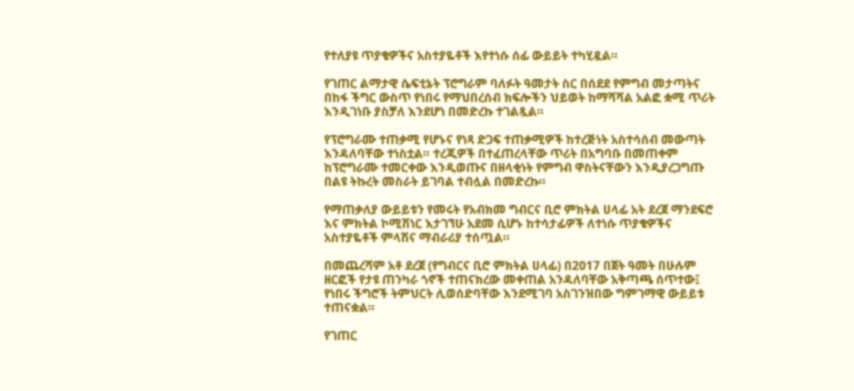የተለያዩ ጥያቄዎችና አስተያዬቶች እየተነሱ ሰፊ ውይይት ተካሂዷል።

የገጠር ልማታዊ ሴፍቲኔት ፕሮግራም ባለፉት ዓመታት ስር በሰደደ የምግብ መታጣትና በከፋ ችግር ውስጥ የነበሩ የማህበረሰብ ክፍሎችን ህይወት ከማሻሻል አልፎ ቋሚ ጥሪት እንዲገነቡ ያስቻለ እንደሆነ በመድረኩ ተገልጿል።

የፕሮግራሙ ተጠቃሚ የሆኑና የነጻ ድጋፍ ተጠቃሚዎች ከተረጅነት አስተሳሰብ መውጣት እንዳለባቸው ተነስቷል። ተረጂዎች በተፈጠረላቸው ጥሪት በአግባቡ በመጠቀም ከፕሮግራሙ ተመርቀው እንዲወጡና በዘላቂነት የምግብ ዋስትናቸውን እንዲያረጋግጡ በልዩ ትኩረት መስራት ይገባል ተብሏል በመድረኩ።

የማጠቃለያ ውይይቱን የመሩት የአብክመ ግብርና ቢሮ ምክትል ሀላፊ አት ደረጀ ማንደፍሮ እና ምክትል ኮሚሽነር እታገኘሁ አደመ ሲሆኑ ከተሳታፊዎች ለተነሱ ጥያቄዎችና አስተያዬቶች ምላሽና ማብራሪያ ተሰጧል።

በመጨረሻም አቶ ደረጀ (የግብርና ቢሮ ምክትል ሀላፊ) በ2017 በጀት ዓመት በሁሉም ዘርፎች የታዩ ጠንካራ ጎኖች ተጠናክረው መቀጠል አንዳለባቸው አቅጣጫ ሰጥተው፤ የነበሩ ችግሮች ትምህርት ሊወሰድባቸው እንደሚገባ አስገንዝበው ግምገማዊ ውይይቱ ተጠናቋል።

የገጠር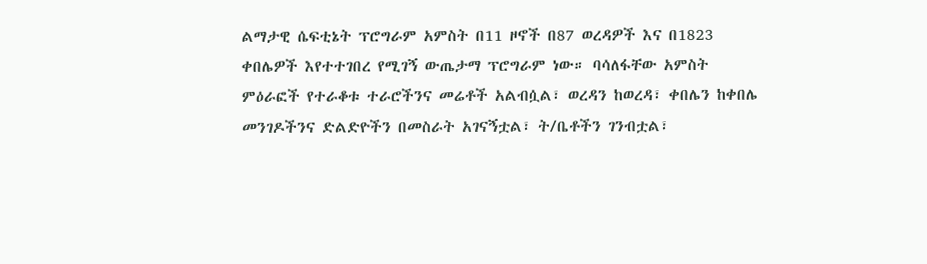ልማታዊ ሴፍቲኔት ፕሮግራም አምስት በ11 ዞኖች በ87 ወረዳዎች እና በ1823 ቀበሌዎች እየተተገበረ የሚገኝ ውጤታማ ፕሮግራም ነው። ባሳለፋቸው አምስት ምዕራፎች የተራቆቱ ተራሮችንና መሬቶች አልብሷል፣ ወረዳን ከወረዳ፣ ቀበሌን ከቀበሌ መንገዶችንና ድልድዮችን በመስራት አገናኝቷል፣ ት/ቤቶችን ገንብቷል፣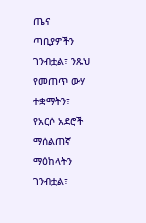ጤና ጣቢያዎችን ገንብቷል፣ ንጹህ የመጠጥ ውሃ ተቋማትን፣ የአርሶ አደሮች ማሰልጠኛ ማዕከላትን ገንብቷል፣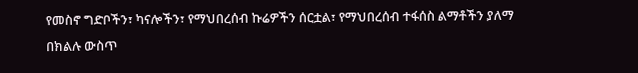የመስኖ ግድቦችን፣ ካናሎችን፣ የማህበረሰብ ኩሬዎችን ሰርቷል፣ የማህበረሰብ ተፋሰስ ልማቶችን ያለማ በክልሉ ውስጥ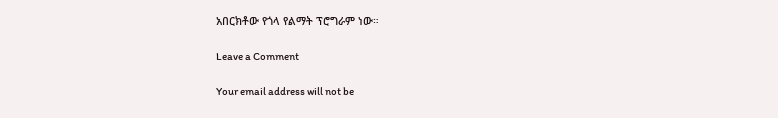አበርክቶው የጎላ የልማት ፕሮግራም ነው።

Leave a Comment

Your email address will not be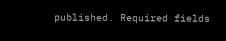published. Required fields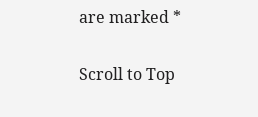are marked *

Scroll to Top